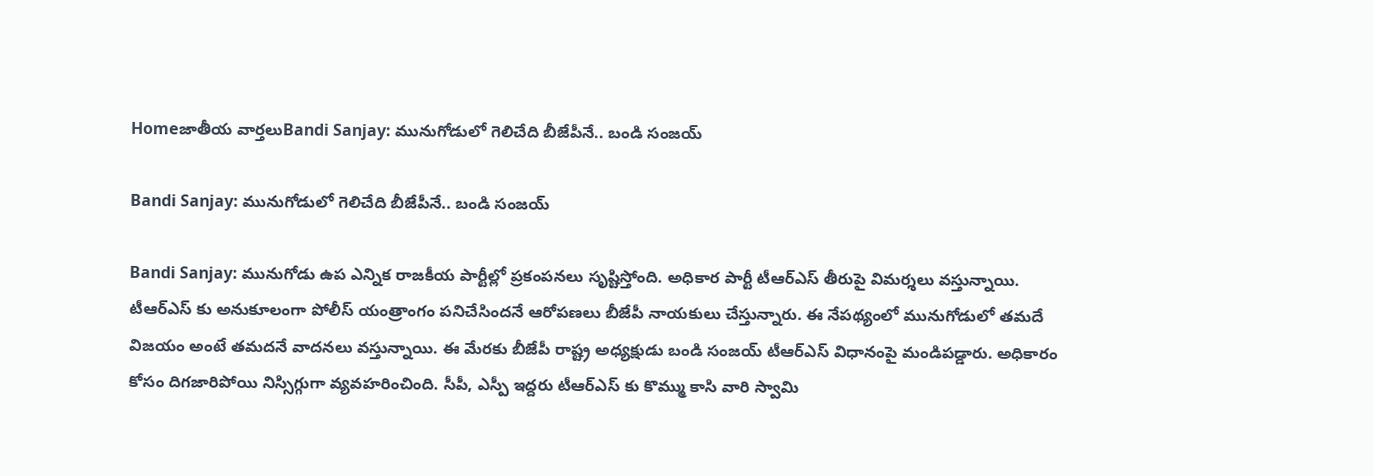Homeజాతీయ వార్తలుBandi Sanjay: మునుగోడులో గెలిచేది బీజేపీనే.. బండి సంజయ్

Bandi Sanjay: మునుగోడులో గెలిచేది బీజేపీనే.. బండి సంజయ్

Bandi Sanjay: మునుగోడు ఉప ఎన్నిక రాజకీయ పార్టీల్లో ప్రకంపనలు సృష్టిస్తోంది. అధికార పార్టీ టీఆర్ఎస్ తీరుపై విమర్శలు వస్తున్నాయి. టీఆర్ఎస్ కు అనుకూలంగా పోలీస్ యంత్రాంగం పనిచేసిందనే ఆరోపణలు బీజేపీ నాయకులు చేస్తున్నారు. ఈ నేపథ్యంలో మునుగోడులో తమదే విజయం అంటే తమదనే వాదనలు వస్తున్నాయి. ఈ మేరకు బీజేపీ రాష్ట్ర అధ్యక్షుడు బండి సంజయ్ టీఆర్ఎస్ విధానంపై మండిపడ్డారు. అధికారం కోసం దిగజారిపోయి నిస్సిగ్గుగా వ్యవహరించింది. సీపీ, ఎస్పీ ఇద్దరు టీఆర్ఎస్ కు కొమ్ము కాసి వారి స్వామి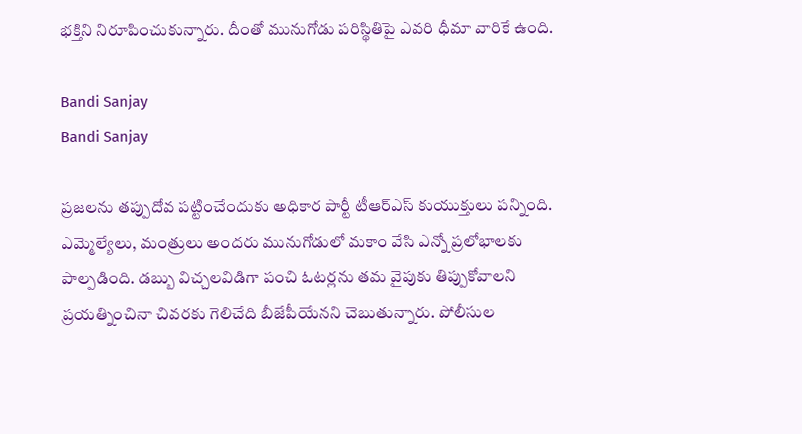భక్తిని నిరూపించుకున్నారు. దీంతో మునుగోడు పరిస్థితిపై ఎవరి ధీమా వారికే ఉంది.

Bandi Sanjay
Bandi Sanjay

ప్రజలను తప్పుదోవ పట్టించేందుకు అధికార పార్టీ టీఆర్ఎస్ కుయుక్తులు పన్నింది. ఎమ్మెల్యేలు, మంత్రులు అందరు మునుగోడులో మకాం వేసి ఎన్నో ప్రలోభాలకు పాల్పడింది. డబ్బు విచ్చలవిడిగా పంచి ఓటర్లను తమ వైపుకు తిప్పుకోవాలని ప్రయత్నించినా చివరకు గెలిచేది బీజేపీయేనని చెబుతున్నారు. పోలీసుల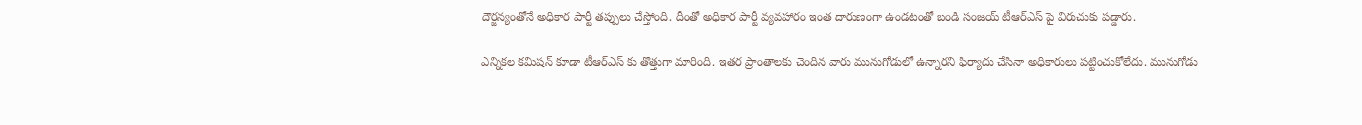దౌర్జన్యంతోనే అధికార పార్టీ తప్పులు చేస్తోంది. దీంతో అధికార పార్టీ వ్యవహారం ఇంత దారుణంగా ఉండటంతో బండి సంజయ్ టీఆర్ఎస్ పై విరుచుకు పడ్డారు.

ఎన్నికల కమిషన్ కూడా టీఆర్ఎస్ కు తొత్తుగా మారింది. ఇతర ప్రాంతాలకు చెందిన వారు మునుగోడులో ఉన్నారని ఫిర్యాదు చేసినా అధికారులు పట్టించుకోలేదు. మునుగోడు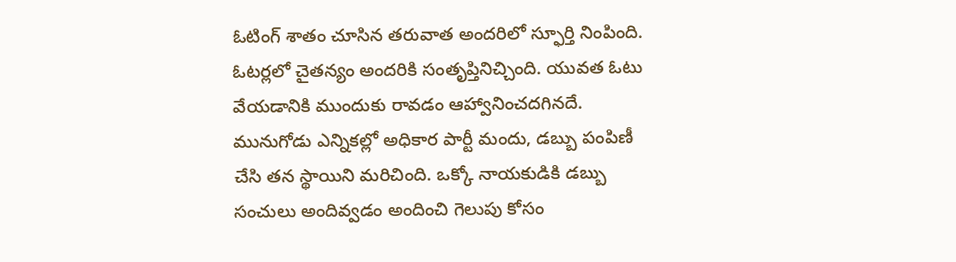ఓటింగ్ శాతం చూసిన తరువాత అందరిలో స్ఫూర్తి నింపింది. ఓటర్లలో చైతన్యం అందరికి సంతృప్తినిచ్చింది. యువత ఓటు వేయడానికి ముందుకు రావడం ఆహ్వానించదగినదే. మునుగోడు ఎన్నికల్లో అధికార పార్టీ మందు, డబ్బు పంపిణీ చేసి తన స్థాయిని మరిచింది. ఒక్కో నాయకుడికి డబ్బు సంచులు అందివ్వడం అందించి గెలుపు కోసం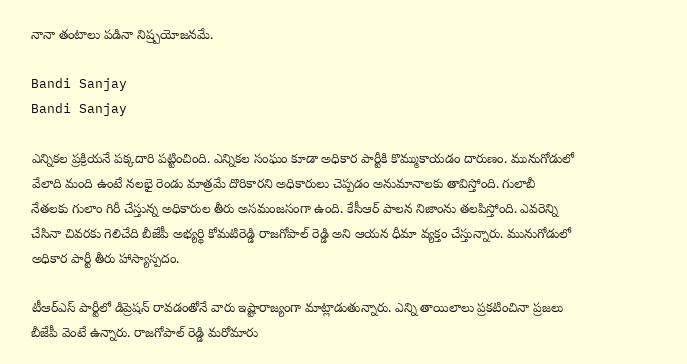నానా తంటాలు పడినా నిష్ర్పయోజనమే.

Bandi Sanjay
Bandi Sanjay

ఎన్నికల ప్రక్రియనే పక్కదారి పట్టించింది. ఎన్నికల సంఘం కూడా అధికార పార్టీకి కొమ్ముకాయడం దారుణం. మునుగోడులో వేలాది మంది ఉంటే నలభై రెండు మాత్రమే దొరికారని అధికారులు చెప్పడం అనుమానాలకు తావిస్తోంది. గులాబీ నేతలకు గులాం గిరీ చేస్తున్న అధికారుల తీరు అసమంజసంగా ఉంది. కేసీఆర్ పాలన నిజాంను తలపిస్తోంది. ఎవరెన్ని చేసినా చివరకు గెలిచేది బీజేపీ అభ్యర్థి కోమటిరెడ్డి రాజగోపాల్ రెడ్డి అని ఆయన ధీమా వ్యక్తం చేస్తున్నారు. మునుగోడులో అధికార పార్టీ తీరు హాస్యాస్పదం.

టీఆర్ఎస్ పార్టీలో డిప్రెషన్ రావడంతోనే వారు ఇష్టారాజ్యంగా మాట్లాడుతున్నారు. ఎన్ని తాయిలాలు ప్రకటించినా ప్రజలు బీజేపీ వెంటే ఉన్నారు. రాజగోపాల్ రెడ్డి మరోమారు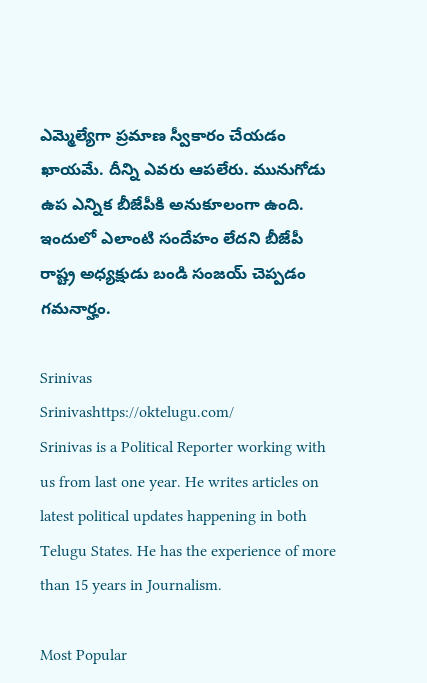ఎమ్మెల్యేగా ప్రమాణ స్వీకారం చేయడం ఖాయమే. దీన్ని ఎవరు ఆపలేరు. మునుగోడు ఉప ఎన్నిక బీజేపీకి అనుకూలంగా ఉంది. ఇందులో ఎలాంటి సందేహం లేదని బీజేపీ రాష్ట్ర అధ్యక్షుడు బండి సంజయ్ చెప్పడం గమనార్హం.

Srinivas
Srinivashttps://oktelugu.com/
Srinivas is a Political Reporter working with us from last one year. He writes articles on latest political updates happening in both Telugu States. He has the experience of more than 15 years in Journalism.

Most Popular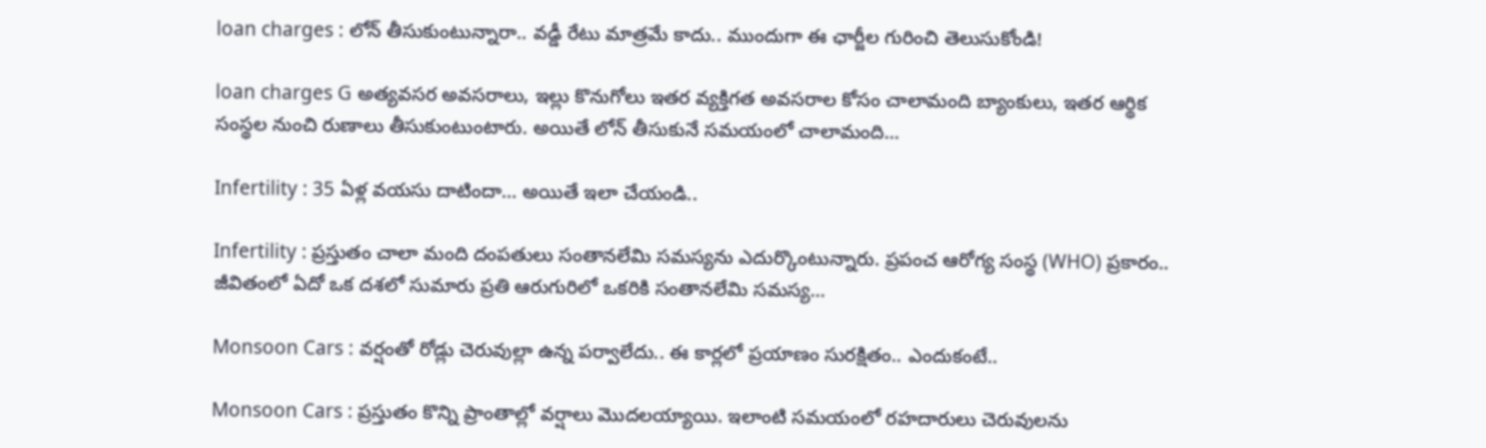loan charges : లోన్ తీసుకుంటున్నారా.. వడ్డీ రేటు మాత్రమే కాదు.. ముందుగా ఈ ఛార్జీల గురించి తెలుసుకోండి!

loan charges G అత్యవసర అవసరాలు, ఇల్లు కొనుగోలు ఇతర వ్యక్తిగత అవసరాల కోసం చాలామంది బ్యాంకులు, ఇతర ఆర్థిక సంస్థల నుంచి రుణాలు తీసుకుంటుంటారు. అయితే లోన్ తీసుకునే సమయంలో చాలామంది...

Infertility : 35 ఏళ్ల వయసు దాటిందా… అయితే ఇలా చేయండి..

Infertility : ప్రస్తుతం చాలా మంది దంపతులు సంతానలేమి సమస్యను ఎదుర్కొంటున్నారు. ప్రపంచ ఆరోగ్య సంస్థ (WHO) ప్రకారం.. జీవితంలో ఏదో ఒక దశలో సుమారు ప్రతి ఆరుగురిలో ఒకరికి సంతానలేమి సమస్య...

Monsoon Cars : వర్షంతో రోడ్లు చెరువుల్లా ఉన్న పర్వాలేదు.. ఈ కార్లలో ప్రయాణం సురక్షితం.. ఎందుకంటే..

Monsoon Cars : ప్రస్తుతం కొన్ని ప్రాంతాల్లో వర్షాలు మొదలయ్యాయి. ఇలాంటి సమయంలో రహదారులు చెరువులను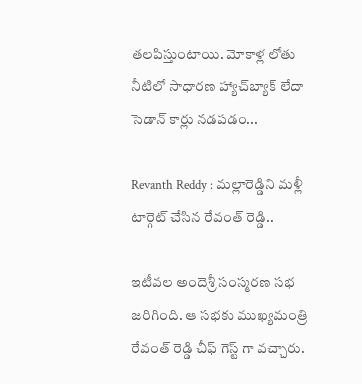తలపిస్తుంటాయి. మోకాళ్ల లోతు నీటిలో సాధారణ హ్యాచ్‌బ్యాక్ లేదా సెడాన్ కార్లు నడపడం...

Revanth Reddy : మల్లారెడ్డిని మళ్లీ టార్గెట్ చేసిన రేవంత్ రెడ్డి..

ఇటీవల అందెశ్రీ సంస్మరణ సభ జరిగింది. ఆ సభకు ముఖ్యమంత్రి రేవంత్ రెడ్డి చీఫ్ గెస్ట్ గా వచ్చారు.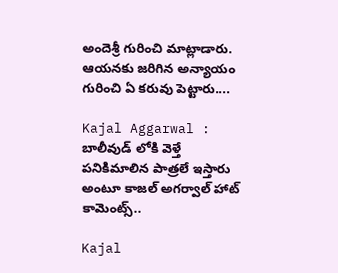అందెశ్రీ గురించి మాట్లాడారు. ఆయనకు జరిగిన అన్యాయం గురించి ఏ కరువు పెట్టారు....

Kajal Aggarwal : బాలీవుడ్ లోకి వెళ్తే పనికిమాలిన పాత్రలే ఇస్తారు అంటూ కాజల్ అగర్వాల్ హాట్ కామెంట్స్..

Kajal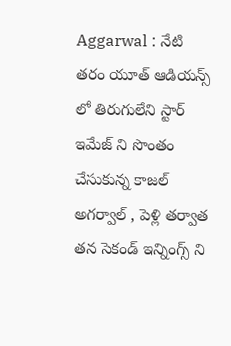Aggarwal : నేటి తరం యూత్ ఆడియన్స్ లో తిరుగులేని స్టార్ ఇమేజ్ ని సొంతం చేసుకున్న కాజల్ అగర్వాల్ , పెళ్లి తర్వాత తన సెకండ్ ఇన్నింగ్స్ ని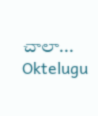చాలా...
Oktelugu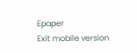Epaper
Exit mobile version